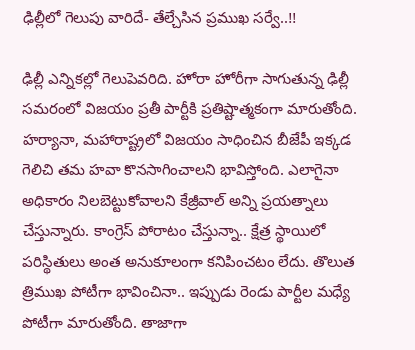ఢిల్లీలో గెలుపు వారిదే- తేల్చేసిన ప్రముఖ సర్వే..!!

ఢిల్లీ ఎన్నికల్లో గెలుపెవరిది. హోరా హోరీగా సాగుతున్న ఢిల్లీ సమరంలో విజయం ప్రతీ పార్టీకి ప్రతిష్టాత్మకంగా మారుతోంది. హర్యానా, మహారాష్ట్రలో విజయం సాధించిన బీజేపీ ఇక్కడ గెలిచి తమ హవా కొనసాగించాలని భావిస్తోంది. ఎలాగైనా అధికారం నిలబెట్టుకోవాలని కేజ్రీవాల్ అన్ని ప్రయత్నాలు చేస్తున్నారు. కాంగ్రెస్ పోరాటం చేస్తున్నా.. క్షేత్ర స్థాయిలో పరిస్థితులు అంత అనుకూలంగా కనిపించటం లేదు. తొలుత త్రిముఖ పోటీగా భావించినా.. ఇప్పుడు రెండు పార్టీల మధ్యే పోటీగా మారుతోంది. తాజాగా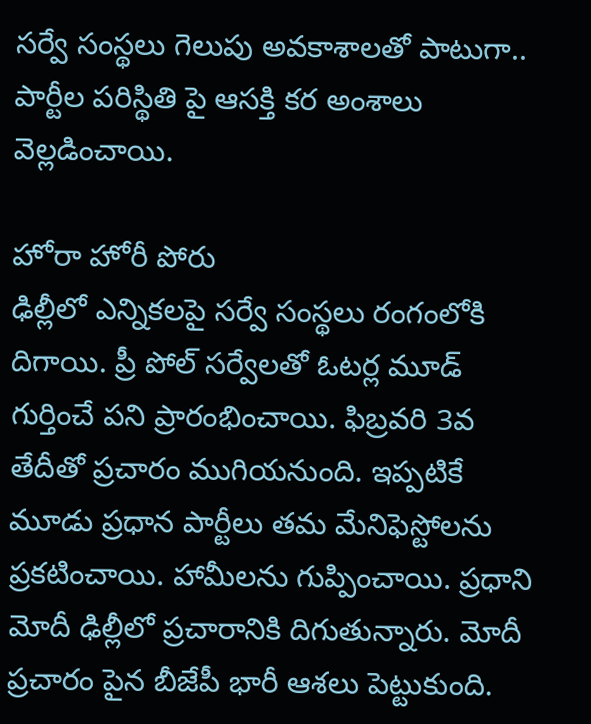సర్వే సంస్థలు గెలుపు అవకాశాలతో పాటుగా.. పార్టీల పరిస్థితి పై ఆసక్తి కర అంశాలు వెల్లడించాయి.

హోరా హోరీ పోరు
ఢిల్లీలో ఎన్నికలపై సర్వే సంస్థలు రంగంలోకి దిగాయి. ప్రీ పోల్ సర్వేలతో ఓటర్ల మూడ్ గుర్తించే పని ప్రారంభించాయి. ఫిబ్రవరి 3వ తేదీతో ప్రచారం ముగియనుంది. ఇప్పటికే మూడు ప్రధాన పార్టీలు తమ మేనిఫెస్టోలను ప్రకటించాయి. హామీలను గుప్పించాయి. ప్రధాని మోదీ ఢిల్లీలో ప్రచారానికి దిగుతున్నారు. మోదీ ప్రచారం పైన బీజేపీ భారీ ఆశలు పెట్టుకుంది.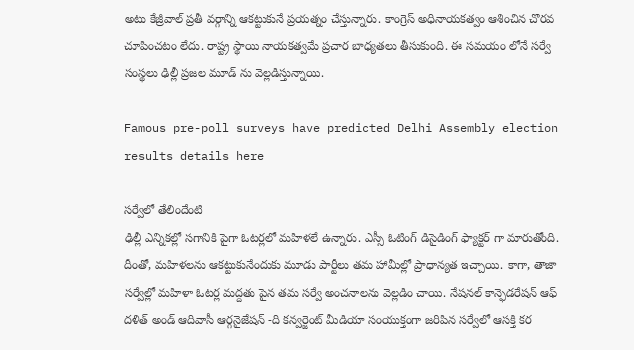అటు కేజ్రీవాల్ ప్రతీ వర్గాన్ని ఆకట్టుకునే ప్రయత్నం చేస్తున్నారు. కాంగ్రెస్ అధినాయకత్వం ఆశించిన చొరవ చూపించటం లేదు. రాష్ట్ర స్థాయి నాయకత్వమే ప్రచార బాధ్యతలు తీసుకుంది. ఈ సమయం లోనే సర్వే సంస్థలు ఢిల్లీ ప్రజల మూడ్ ను వెల్లడిస్తున్నాయి.

Famous pre-poll surveys have predicted Delhi Assembly election results details here

సర్వేలో తేలిందేంటి
ఢిల్లీ ఎన్నికల్లో సగానికి పైగా ఓటర్లలో మహిళలే ఉన్నారు. ఎస్సీ ఓటింగ్ డిసైడింగ్ ఫ్యాక్టర్ గా మారుతోంది. దీంతో, మహిళలను ఆకట్టుకునేందుకు మూడు పార్టీలు తమ హామీల్లో ప్రాధాన్యత ఇచ్చాయి. కాగా, తాజా సర్వేల్లో మహిళా ఓటర్ల మద్దతు పైన తమ సర్వే అంచనాలను వెల్లడిం చాయి. నేషనల్ కాన్ఫెడరేషన్ ఆఫ్ దళిత్ అండ్ ఆదివాసీ ఆర్గనైజేషన్ -ది కన్వర్జెంట్ మీడియా సంయుక్తంగా జరిపిన సర్వేలో ఆసక్తి కర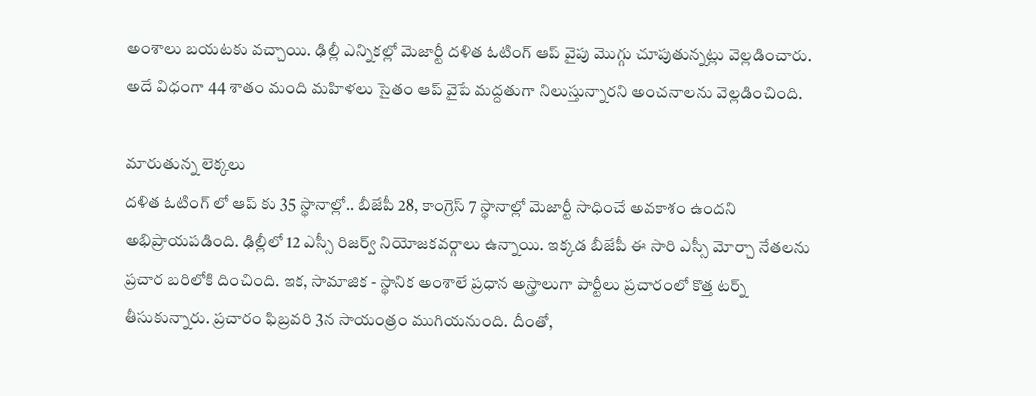అంశాలు బయటకు వచ్చాయి. ఢిల్లీ ఎన్నికల్లో మెజార్టీ దళిత ఓటింగ్ ఆప్ వైపు మొగ్గు చూపుతున్నట్లు వెల్లడించారు. అదే విధంగా 44 శాతం మంది మహిళలు సైతం ఆప్ వైపే మద్దతుగా నిలుస్తున్నారని అంచనాలను వెల్లడించింది.

మారుతున్న లెక్కలు
దళిత ఓటింగ్ లో ఆప్ కు 35 స్థానాల్లో.. బీజేపీ 28, కాంగ్రెస్ 7 స్థానాల్లో మెజార్టీ సాధించే అవకాశం ఉందని అభిప్రాయపడింది. ఢిల్లీలో 12 ఎస్సీ రిజర్వ్ నియోజకవర్గాలు ఉన్నాయి. ఇక్కడ బీజేపీ ఈ సారి ఎస్సీ మోర్చా నేతలను ప్రచార బరిలోకి దించింది. ఇక, సామాజిక - స్థానిక అంశాలే ప్రధాన అస్త్రాలుగా పార్టీలు ప్రచారంలో కొత్త టర్న్ తీసుకున్నారు. ప్రచారం ఫిబ్రవరి 3న సాయంత్రం ముగియనుంది. దీంతో,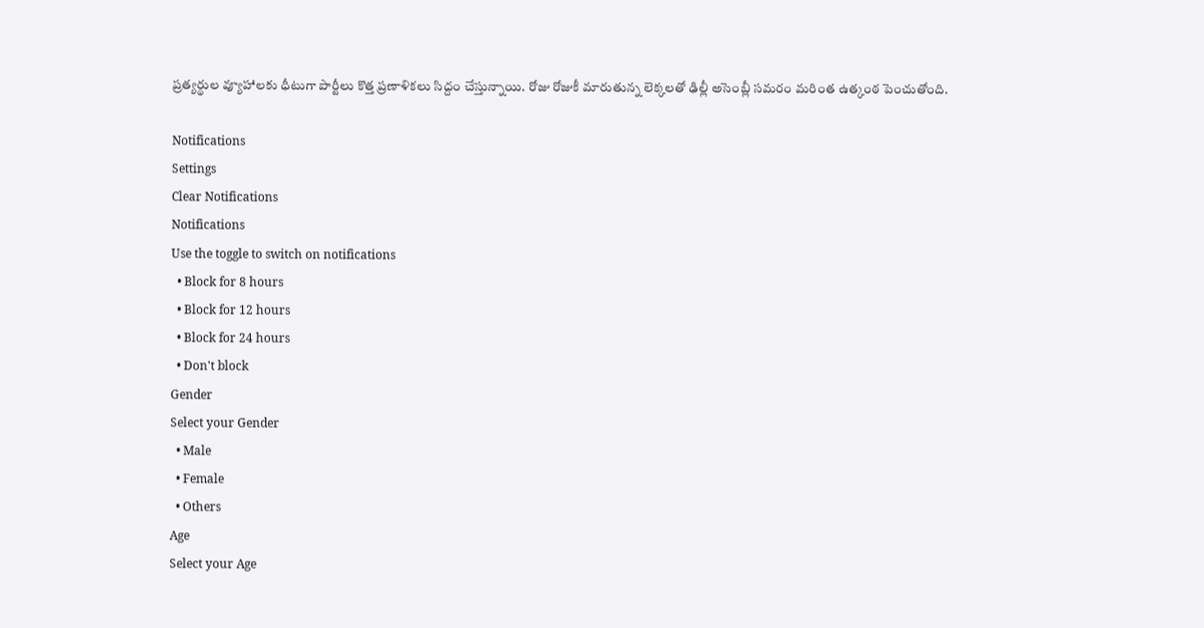ప్రత్యర్థుల వ్యూహాలకు ధీటుగా పార్టీలు కొత్త ప్రణాళికలు సిద్దం చేస్తున్నాయి. రోజు రోజుకీ మారుతున్న లెక్కలతో ఢిల్లీ అసెంబ్లీ సమరం మరింత ఉత్కంఠ పెంచుతోంది.

Notifications
Settings
Clear Notifications
Notifications
Use the toggle to switch on notifications
  • Block for 8 hours
  • Block for 12 hours
  • Block for 24 hours
  • Don't block
Gender
Select your Gender
  • Male
  • Female
  • Others
Age
Select your Age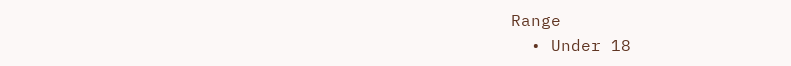Range
  • Under 18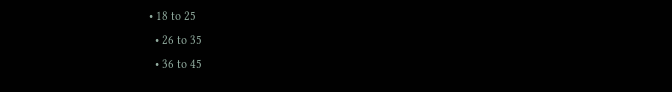• 18 to 25
  • 26 to 35
  • 36 to 45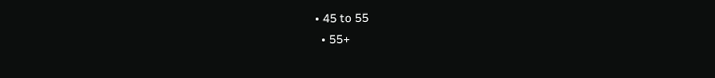• 45 to 55
  • 55+